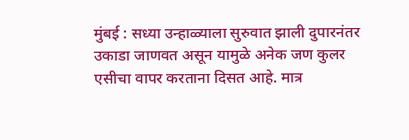मुंबई : सध्या उन्हाळ्याला सुरुवात झाली दुपारनंतर उकाडा जाणवत असून यामुळे अनेक जण कुलर एसीचा वापर करताना दिसत आहे. मात्र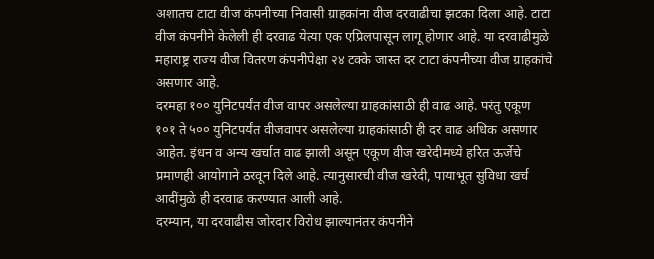अशातच टाटा वीज कंपनीच्या निवासी ग्राहकांना वीज दरवाढीचा झटका दिला आहे. टाटा वीज कंपनीने केलेली ही दरवाढ येत्या एक एप्रिलपासून लागू होणार आहे. या दरवाढीमुळे महाराष्ट्र राज्य वीज वितरण कंपनीपेक्षा २४ टक्के जास्त दर टाटा कंपनीच्या वीज ग्राहकांचे असणार आहे.
दरमहा १०० युनिटपर्यंत वीज वापर असलेल्या ग्राहकांसाठी ही वाढ आहे. परंतु एकूण १०१ ते ५०० युनिटपर्यंत वीजवापर असलेल्या ग्राहकांसाठी ही दर वाढ अधिक असणार आहेत. इंधन व अन्य खर्चात वाढ झाली असून एकूण वीज खरेदीमध्ये हरित ऊर्जेचे प्रमाणही आयोगाने ठरवून दिले आहे. त्यानुसारची वीज खरेदी, पायाभूत सुविधा खर्च आदींमुळे ही दरवाढ करण्यात आली आहे.
दरम्यान, या दरवाढीस जोरदार विरोध झाल्यानंतर कंपनीने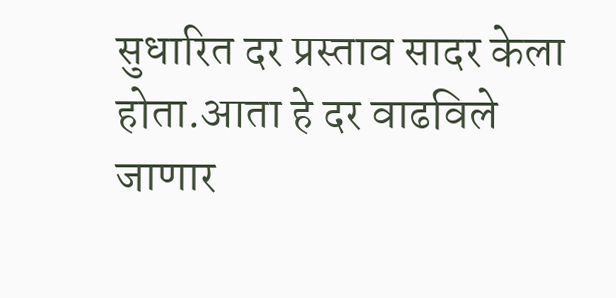सुधारित दर प्रस्ताव सादर केला होता.आता हे दर वाढविले जाणार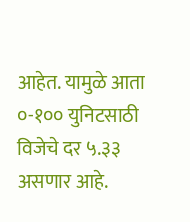आहेत. यामुळे आता ०-१०० युनिटसाठी विजेचे दर ५.३३ असणार आहे.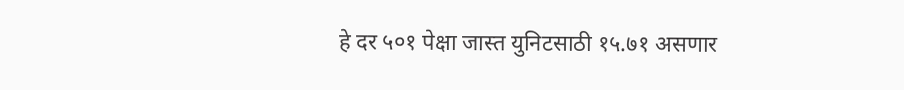हे दर ५०१ पेक्षा जास्त युनिटसाठी १५.७१ असणार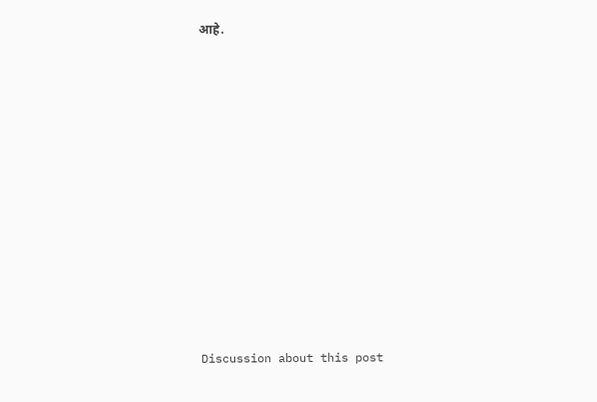आहे.















Discussion about this post